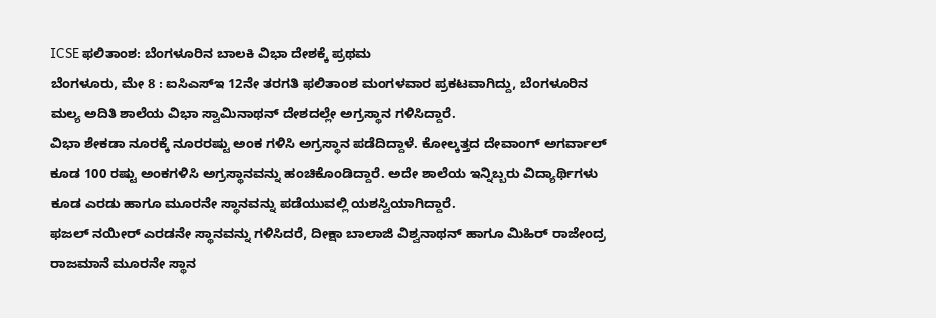ICSE ಫಲಿತಾಂಶ: ಬೆಂಗಳೂರಿನ ಬಾಲಕಿ ವಿಭಾ ದೇಶಕ್ಕೆ ಪ್ರಥಮ
ಬೆಂಗಳೂರು, ಮೇ 8 : ಐಸಿಎಸ್ಇ 12ನೇ ತರಗತಿ ಫಲಿತಾಂಶ ಮಂಗಳವಾರ ಪ್ರಕಟವಾಗಿದ್ದು, ಬೆಂಗಳೂರಿನ ಮಲ್ಯ ಅದಿತಿ ಶಾಲೆಯ ವಿಭಾ ಸ್ವಾಮಿನಾಥನ್ ದೇಶದಲ್ಲೇ ಅಗ್ರಸ್ಥಾನ ಗಳಿಸಿದ್ದಾರೆ.
ವಿಭಾ ಶೇಕಡಾ ನೂರಕ್ಕೆ ನೂರರಷ್ಟು ಅಂಕ ಗಳಿಸಿ ಅಗ್ರಸ್ಥಾನ ಪಡೆದಿದ್ದಾಳೆ. ಕೋಲ್ಕತ್ತದ ದೇವಾಂಗ್ ಅಗರ್ವಾಲ್ ಕೂಡ 100 ರಷ್ಟು ಅಂಕಗಳಿಸಿ ಅಗ್ರಸ್ಥಾನವನ್ನು ಹಂಚಿಕೊಂಡಿದ್ದಾರೆ. ಅದೇ ಶಾಲೆಯ ಇನ್ನಿಬ್ಬರು ವಿದ್ಯಾರ್ಥಿಗಳು ಕೂಡ ಎರಡು ಹಾಗೂ ಮೂರನೇ ಸ್ಥಾನವನ್ನು ಪಡೆಯುವಲ್ಲಿ ಯಶಸ್ವಿಯಾಗಿದ್ದಾರೆ.
ಫಜಲ್ ನಯೀರ್ ಎರಡನೇ ಸ್ಥಾನವನ್ನು ಗಳಿಸಿದರೆ, ದೀಕ್ಷಾ ಬಾಲಾಜಿ ವಿಶ್ವನಾಥನ್ ಹಾಗೂ ಮಿಹಿರ್ ರಾಜೇಂದ್ರ ರಾಜಮಾನೆ ಮೂರನೇ ಸ್ಥಾನ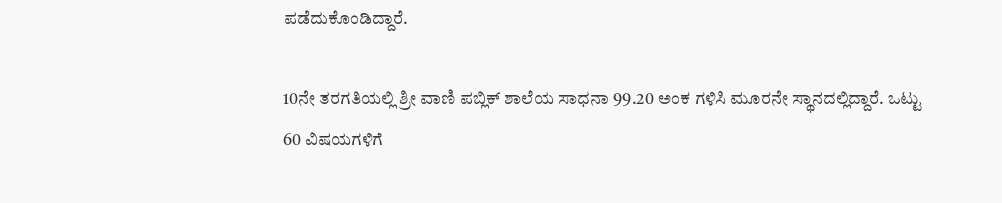ಪಡೆದುಕೊಂಡಿದ್ದಾರೆ.

10ನೇ ತರಗತಿಯಲ್ಲಿ ಶ್ರೀ ವಾಣಿ ಪಬ್ಲಿಕ್ ಶಾಲೆಯ ಸಾಧನಾ 99.20 ಅಂಕ ಗಳಿಸಿ ಮೂರನೇ ಸ್ಥಾನದಲ್ಲಿದ್ದಾರೆ. ಒಟ್ಟು 60 ವಿಷಯಗಳಿಗೆ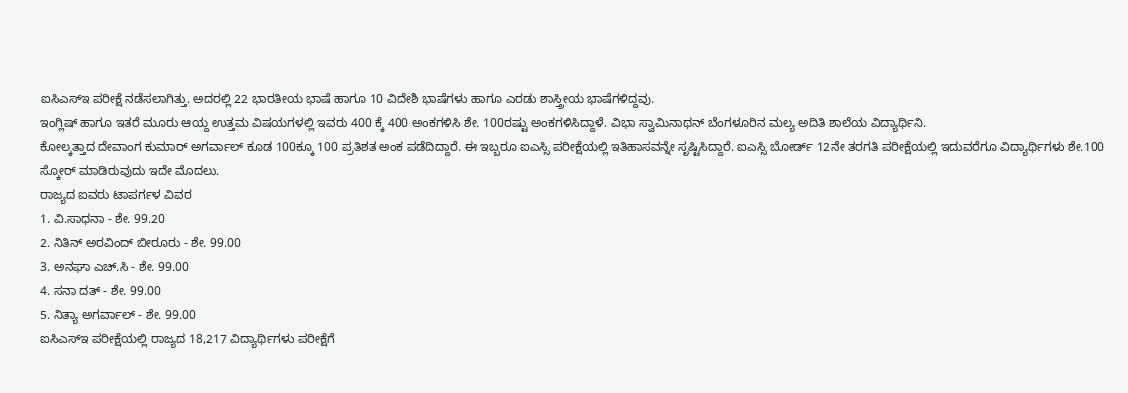ಐಸಿಎಸ್ಇ ಪರೀಕ್ಷೆ ನಡೆಸಲಾಗಿತ್ತು. ಅದರಲ್ಲಿ 22 ಭಾರತೀಯ ಭಾಷೆ ಹಾಗೂ 10 ವಿದೇಶಿ ಭಾಷೆಗಳು ಹಾಗೂ ಎರಡು ಶಾಸ್ತ್ರೀಯ ಭಾಷೆಗಳಿದ್ದವು.
ಇಂಗ್ಲಿಷ್ ಹಾಗೂ ಇತರೆ ಮೂರು ಆಯ್ದ ಉತ್ತಮ ವಿಷಯಗಳಲ್ಲಿ ಇವರು 400 ಕ್ಕೆ 400 ಅಂಕಗಳಿಸಿ ಶೇ. 100ರಷ್ಟು ಅಂಕಗಳಿಸಿದ್ದಾಳೆ. ವಿಭಾ ಸ್ವಾಮಿನಾಥನ್ ಬೆಂಗಳೂರಿನ ಮಲ್ಯ ಅದಿತಿ ಶಾಲೆಯ ವಿದ್ಯಾರ್ಥಿನಿ.
ಕೋಲ್ಕತ್ತಾದ ದೇವಾಂಗ ಕುಮಾರ್ ಅಗರ್ವಾಲ್ ಕೂಡ 100ಕ್ಕೂ 100 ಪ್ರತಿಶತ ಅಂಕ ಪಡೆದಿದ್ದಾರೆ. ಈ ಇಬ್ಬರೂ ಐಎಸ್ಸಿ ಪರೀಕ್ಷೆಯಲ್ಲಿ ಇತಿಹಾಸವನ್ನೇ ಸೃಷ್ಟಿಸಿದ್ದಾರೆ. ಐಎಸ್ಸಿ ಬೋರ್ಡ್ 12ನೇ ತರಗತಿ ಪರೀಕ್ಷೆಯಲ್ಲಿ ಇದುವರೆಗೂ ವಿದ್ಯಾರ್ಥಿಗಳು ಶೇ.100 ಸ್ಕೋರ್ ಮಾಡಿರುವುದು ಇದೇ ಮೊದಲು.
ರಾಜ್ಯದ ಐವರು ಟಾಪರ್ಗಳ ವಿವರ
1. ವಿ.ಸಾಧನಾ - ಶೇ. 99.20
2. ನಿತಿನ್ ಅರವಿಂದ್ ಬೀರೂರು - ಶೇ. 99.00
3. ಅನಘಾ ಎಚ್.ಸಿ - ಶೇ. 99.00
4. ಸನಾ ದತ್ - ಶೇ. 99.00
5. ನಿತ್ಯಾ ಅಗರ್ವಾಲ್ - ಶೇ. 99.00
ಐಸಿಎಸ್ಇ ಪರೀಕ್ಷೆಯಲ್ಲಿ ರಾಜ್ಯದ 18,217 ವಿದ್ಯಾರ್ಥಿಗಳು ಪರೀಕ್ಷೆಗೆ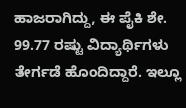ಹಾಜರಾಗಿದ್ದು, ಈ ಪೈಕಿ ಶೇ. 99.77 ರಷ್ಟು ವಿದ್ಯಾರ್ಥಿಗಳು ತೇರ್ಗಡೆ ಹೊಂದಿದ್ದಾರೆ. ಇಲ್ಲೂ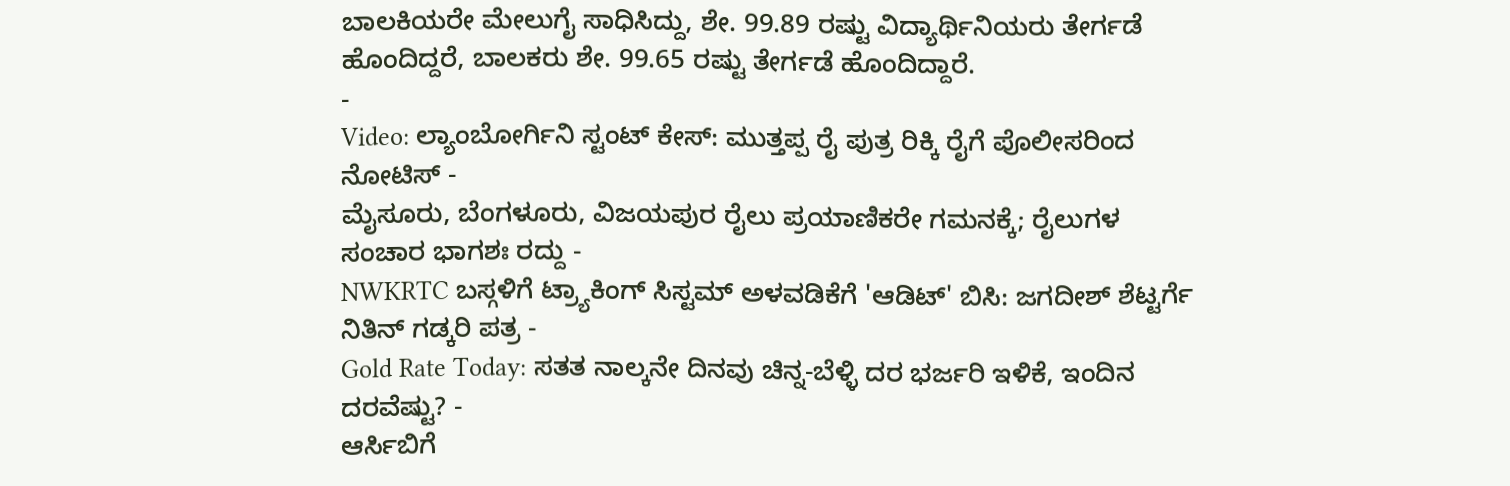ಬಾಲಕಿಯರೇ ಮೇಲುಗೈ ಸಾಧಿಸಿದ್ದು, ಶೇ. 99.89 ರಷ್ಟು ವಿದ್ಯಾರ್ಥಿನಿಯರು ತೇರ್ಗಡೆ ಹೊಂದಿದ್ದರೆ, ಬಾಲಕರು ಶೇ. 99.65 ರಷ್ಟು ತೇರ್ಗಡೆ ಹೊಂದಿದ್ದಾರೆ.
-
Video: ಲ್ಯಾಂಬೋರ್ಗಿನಿ ಸ್ಟಂಟ್ ಕೇಸ್: ಮುತ್ತಪ್ಪ ರೈ ಪುತ್ರ ರಿಕ್ಕಿ ರೈಗೆ ಪೊಲೀಸರಿಂದ ನೋಟಿಸ್ -
ಮೈಸೂರು, ಬೆಂಗಳೂರು, ವಿಜಯಪುರ ರೈಲು ಪ್ರಯಾಣಿಕರೇ ಗಮನಕ್ಕೆ; ರೈಲುಗಳ ಸಂಚಾರ ಭಾಗಶಃ ರದ್ದು -
NWKRTC ಬಸ್ಗಳಿಗೆ ಟ್ರ್ಯಾಕಿಂಗ್ ಸಿಸ್ಟಮ್ ಅಳವಡಿಕೆಗೆ 'ಆಡಿಟ್' ಬಿಸಿ: ಜಗದೀಶ್ ಶೆಟ್ಟರ್ಗೆ ನಿತಿನ್ ಗಡ್ಕರಿ ಪತ್ರ -
Gold Rate Today: ಸತತ ನಾಲ್ಕನೇ ದಿನವು ಚಿನ್ನ-ಬೆಳ್ಳಿ ದರ ಭರ್ಜರಿ ಇಳಿಕೆ, ಇಂದಿನ ದರವೆಷ್ಟು? -
ಆರ್ಸಿಬಿಗೆ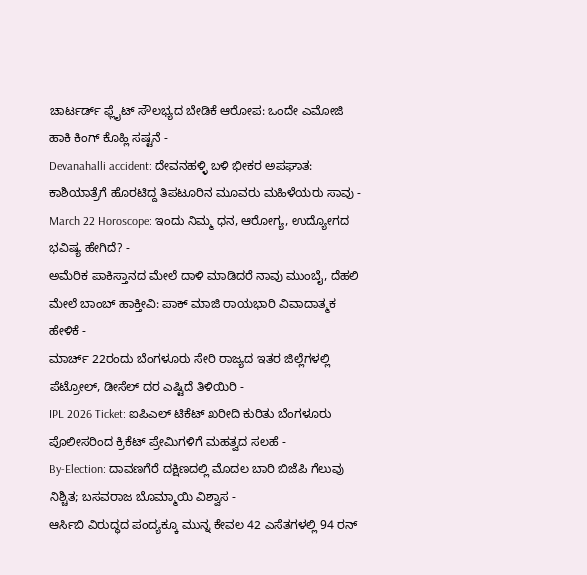ಚಾರ್ಟರ್ಡ್ ಫ್ಲೈಟ್ ಸೌಲಭ್ಯದ ಬೇಡಿಕೆ ಆರೋಪ: ಒಂದೇ ಎಮೋಜಿ ಹಾಕಿ ಕಿಂಗ್ ಕೊಹ್ಲಿ ಸಷ್ಟನೆ -
Devanahalli accident: ದೇವನಹಳ್ಳಿ ಬಳಿ ಭೀಕರ ಅಪಘಾತ: ಕಾಶಿಯಾತ್ರೆಗೆ ಹೊರಟಿದ್ದ ತಿಪಟೂರಿನ ಮೂವರು ಮಹಿಳೆಯರು ಸಾವು -
March 22 Horoscope: ಇಂದು ನಿಮ್ಮ ಧನ, ಆರೋಗ್ಯ, ಉದ್ಯೋಗದ ಭವಿಷ್ಯ ಹೇಗಿದೆ? -
ಅಮೆರಿಕ ಪಾಕಿಸ್ತಾನದ ಮೇಲೆ ದಾಳಿ ಮಾಡಿದರೆ ನಾವು ಮುಂಬೈ, ದೆಹಲಿ ಮೇಲೆ ಬಾಂಬ್ ಹಾಕ್ತೀವಿ: ಪಾಕ್ ಮಾಜಿ ರಾಯಭಾರಿ ವಿವಾದಾತ್ಮಕ ಹೇಳಿಕೆ -
ಮಾರ್ಚ್ 22ರಂದು ಬೆಂಗಳೂರು ಸೇರಿ ರಾಜ್ಯದ ಇತರ ಜಿಲ್ಲೆಗಳಲ್ಲಿ ಪೆಟ್ರೋಲ್, ಡೀಸೆಲ್ ದರ ಎಷ್ಟಿದೆ ತಿಳಿಯಿರಿ -
IPL 2026 Ticket: ಐಪಿಎಲ್ ಟಿಕೆಟ್ ಖರೀದಿ ಕುರಿತು ಬೆಂಗಳೂರು ಪೊಲೀಸರಿಂದ ಕ್ರಿಕೆಟ್ ಪ್ರೇಮಿಗಳಿಗೆ ಮಹತ್ವದ ಸಲಹೆ -
By-Election: ದಾವಣಗೆರೆ ದಕ್ಷಿಣದಲ್ಲಿ ಮೊದಲ ಬಾರಿ ಬಿಜೆಪಿ ಗೆಲುವು ನಿಶ್ಚಿತ; ಬಸವರಾಜ ಬೊಮ್ಮಾಯಿ ವಿಶ್ವಾಸ -
ಆರ್ಸಿಬಿ ವಿರುದ್ಧದ ಪಂದ್ಯಕ್ಕೂ ಮುನ್ನ ಕೇವಲ 42 ಎಸೆತಗಳಲ್ಲಿ 94 ರನ್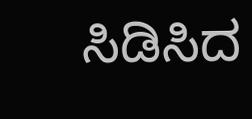ಸಿಡಿಸಿದ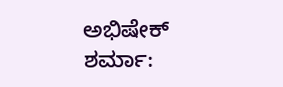ಅಭಿಷೇಕ್ ಶರ್ಮಾ: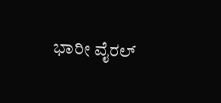ಭಾರೀ ವೈರಲ್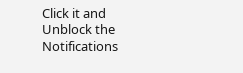Click it and Unblock the Notifications